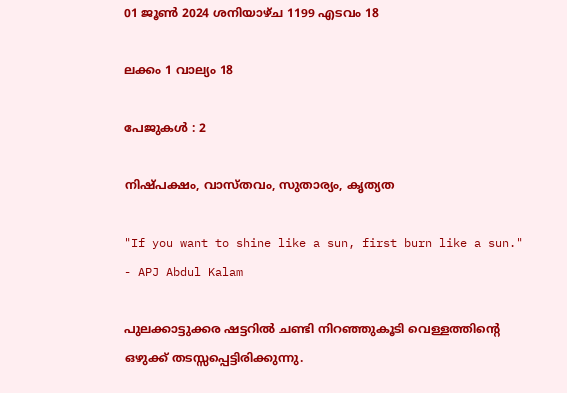01 ജൂണ്‍ 2024 ശനിയാഴ്ച 1199 എടവം 18

ലക്കം 1 വാല്യം 18

പേജുകള്‍ : 2

നിഷ്പക്ഷം, വാസ്തവം, സുതാര്യം, കൃത്യത

"If you want to shine like a sun, first burn like a sun."  - APJ Abdul Kalam

പുലക്കാട്ടുക്കര ഷട്ടറില്‍ ചണ്ടി നിറഞ്ഞുകൂടി വെള്ളത്തിന്‍റെ ഒഴുക്ക് തടസ്സപ്പെട്ടിരിക്കുന്നു.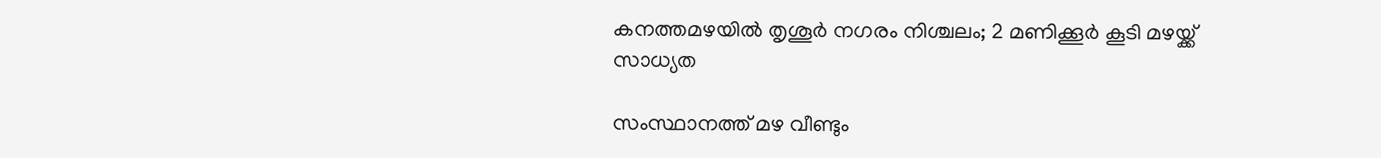കനത്തമഴയില്‍ തൃശൂര്‍ നഗരം നിശ്ചലം; 2 മണിക്കൂര്‍ കൂടി മഴയ്ക്ക് സാധ്യത

സംസ്ഥാനത്ത് മഴ വീണ്ടും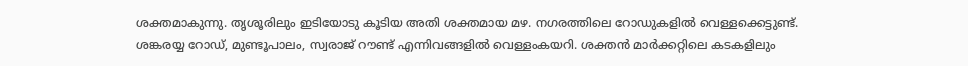ശക്തമാകുന്നു. തൃശൂരിലും ഇടിയോടു കൂടിയ അതി ശക്തമായ മഴ. നഗരത്തിലെ റോഡുകളിൽ വെള്ളക്കെട്ടുണ്ട്. ശങ്കരയ്യ റോഡ്, മുണ്ടൂപാലം, സ്വരാജ് റൗണ്ട് എന്നിവങ്ങളില്‍ വെള്ളംകയറി. ശക്തന്‍ മാര്‍ക്കറ്റിലെ കടകളിലും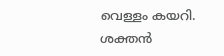വെള്ളം കയറി. ശക്തന്‍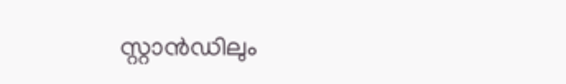സ്റ്റാന്‍ഡിലും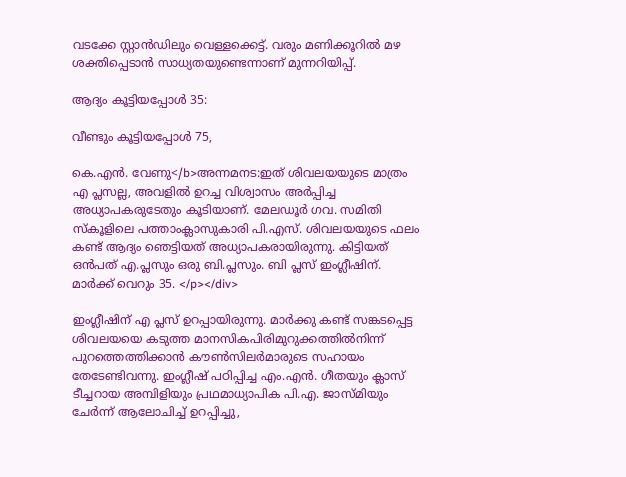വടക്കേ സ്റ്റാന്‍ഡിലും വെള്ളക്കെട്ട്. വരും മണിക്കൂറിൽ മഴ ശക്തിപ്പെടാൻ സാധ്യതയുണ്ടെന്നാണ് മുന്നറിയിപ്പ്.

ആദ്യം കൂട്ടിയപ്പോൾ 35:

വീണ്ടും കൂട്ടിയപ്പോൾ 75,

കെ.എൻ. വേണു</b>അന്നമനട:ഇത് ശിവലയയുടെ മാത്രം എ പ്ലസല്ല, അവളിൽ ഉറച്ച വിശ്വാസം അർപ്പിച്ച അധ്യാപകരുടേതും കൂടിയാണ്. മേലഡൂർ ഗവ. സമിതി സ്കൂളിലെ പത്താംക്ലാസുകാരി പി.എസ്. ശിവലയയുടെ ഫലം കണ്ട് ആദ്യം ഞെട്ടിയത് അധ്യാപകരായിരുന്നു. കിട്ടിയത് ഒൻപത് എ.പ്ലസും ഒരു ബി.പ്ലസും. ബി പ്ലസ് ഇംഗ്ലീഷിന്. മാർക്ക് വെറും 35. </p></div>

ഇംഗ്ലീഷിന് എ പ്ലസ് ഉറപ്പായിരുന്നു. മാർക്കു കണ്ട് സങ്കടപ്പെട്ട ശിവലയയെ കടുത്ത മാനസികപിരിമുറുക്കത്തിൽനിന്ന്‌ പുറത്തെത്തിക്കാൻ കൗൺസിലർമാരുടെ സഹായം തേടേണ്ടിവന്നു. ഇംഗ്ലീഷ് പഠിപ്പിച്ച എം.എൻ. ഗീതയും ക്ലാസ് ടീച്ചറായ അമ്പിളിയും പ്രഥമാധ്യാപിക പി.എ. ജാസ്മിയും ചേർന്ന് ആലോചിച്ച് ഉറപ്പിച്ചു,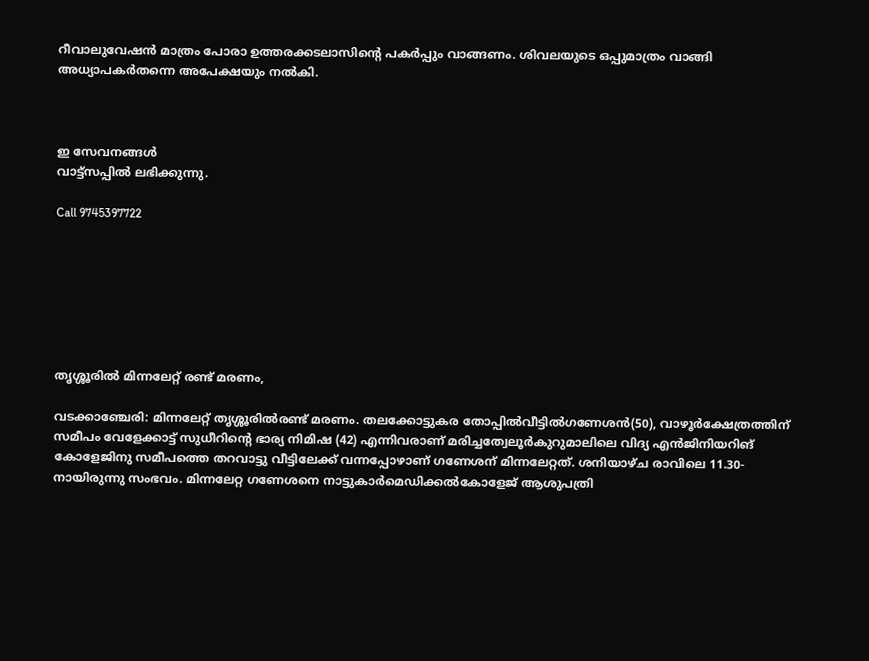റീവാലുവേഷൻ മാത്രം പോരാ ഉത്തരക്കടലാസിന്റെ പകർപ്പും വാങ്ങണം. ശിവലയുടെ ഒപ്പുമാത്രം വാങ്ങി അധ്യാപകർതന്നെ അപേക്ഷയും നൽകി.



ഇ സേവനങ്ങള്‍
വാട്ട്സപ്പില്‍ ലഭിക്കുന്നു.

Call 9745397722







തൃശ്ശൂരില്‍ മിന്നലേറ്റ് രണ്ട് മരണം,

വടക്കാഞ്ചേരി: മിന്നലേറ്റ് തൃശ്ശൂരില്‍രണ്ട് മരണം. തലക്കോട്ടുകര തോപ്പില്‍വീട്ടില്‍ഗണേശന്‍(50), വാഴൂര്‍ക്ഷേത്രത്തിന് സമീപം വേളേക്കാട്ട് സുധീറിന്റെ ഭാര്യ നിമിഷ (42) എന്നിവരാണ് മരിച്ചത്വേലൂര്‍കുറുമാലിലെ വിദ്യ എന്‍ജിനിയറിങ് കോളേജിനു സമീപത്തെ തറവാട്ടു വീട്ടിലേക്ക് വന്നപ്പോഴാണ് ഗണേശന് മിന്നലേറ്റത്. ശനിയാഴ്ച രാവിലെ 11.30-നായിരുന്നു സംഭവം. മിന്നലേറ്റ ഗണേശനെ നാട്ടുകാര്‍മെഡിക്കല്‍കോളേജ് ആശുപത്രി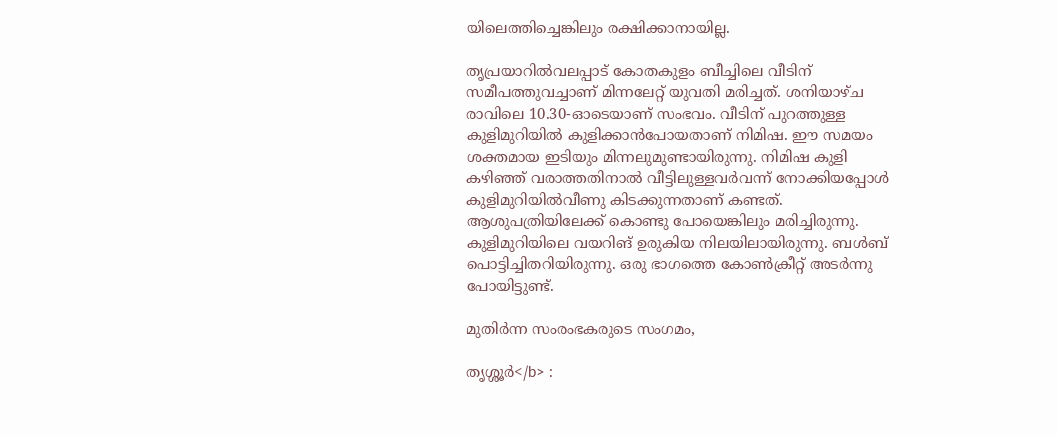യിലെത്തിച്ചെങ്കിലും രക്ഷിക്കാനായില്ല.

തൃപ്രയാറില്‍വലപ്പാട് കോതകുളം ബീച്ചിലെ വീടിന് സമീപത്തുവച്ചാണ് മിന്നലേറ്റ് യുവതി മരിച്ചത്. ശനിയാഴ്ച രാവിലെ 10.30-ഓടെയാണ് സംഭവം. വീടിന് പുറത്തുള്ള കുളിമുറിയില്‍ കുളിക്കാന്‍പോയതാണ് നിമിഷ. ഈ സമയം ശക്തമായ ഇടിയും മിന്നലുമുണ്ടായിരുന്നു. നിമിഷ കുളി കഴിഞ്ഞ് വരാത്തതിനാല്‍ വീട്ടിലുള്ളവര്‍വന്ന് നോക്കിയപ്പോള്‍ കുളിമുറിയില്‍വീണു കിടക്കുന്നതാണ് കണ്ടത്. ആശുപത്രിയിലേക്ക് കൊണ്ടു പോയെങ്കിലും മരിച്ചിരുന്നു. കുളിമുറിയിലെ വയറിങ് ഉരുകിയ നിലയിലായിരുന്നു. ബള്‍ബ് പൊട്ടിച്ചിതറിയിരുന്നു. ഒരു ഭാഗത്തെ കോണ്‍ക്രീറ്റ് അടര്‍ന്നു പോയിട്ടുണ്ട്.

മുതിർന്ന സംരംഭകരുടെ സംഗമം,

തൃശ്ശൂർ</b> :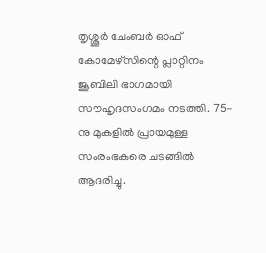തൃശ്ശൂർ ചേംബർ ഓഫ് കോമേഴ്സിന്റെ പ്ലാറ്റിനം ജൂബിലി ഭാഗമായി സൗഹൃദസംഗമം നടത്തി. 75-നു മുകളിൽ പ്രായമുള്ള സംരംഭകരെ ചടങ്ങിൽ ആദരിച്ചു.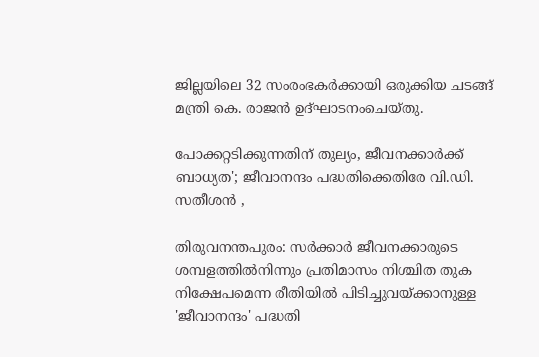ജില്ലയിലെ 32 സംരംഭകർക്കായി ഒരുക്കിയ ചടങ്ങ് മന്ത്രി കെ. രാജൻ ഉദ്ഘാടനംചെയ്തു.

പോക്കറ്റടിക്കുന്നതിന് തുല്യം, ജീവനക്കാര്‍ക്ക് ബാധ്യത'; ജീവാനന്ദം പദ്ധതിക്കെതിരേ വി.ഡി. സതീശന്‍ ,

തിരുവനന്തപുരം: സര്‍ക്കാര്‍ ജീവനക്കാരുടെ ശമ്പളത്തില്‍നിന്നും പ്രതിമാസം നിശ്ചിത തുക നിക്ഷേപമെന്ന രീതിയില്‍ പിടിച്ചുവയ്ക്കാനുള്ള 'ജീവാനന്ദം' പദ്ധതി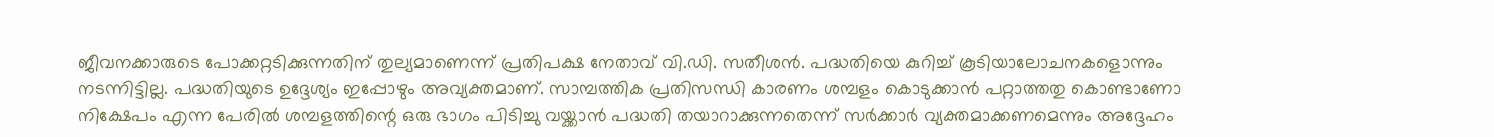ജീവനക്കാരുടെ പോക്കറ്റടിക്കുന്നതിന് തുല്യമാണെന്ന് പ്രതിപക്ഷ നേതാവ് വി.ഡി. സതീശന്‍. പദ്ധതിയെ കുറിച്ച് കൂടിയാലോചനകളൊന്നും നടന്നിട്ടില്ല. പദ്ധതിയുടെ ഉദ്ദേശ്യം ഇപ്പോഴും അവ്യക്തമാണ്. സാമ്പത്തിക പ്രതിസന്ധി കാരണം ശമ്പളം കൊടുക്കാന്‍ പറ്റാത്തതു കൊണ്ടാണോ നിക്ഷേപം എന്ന പേരില്‍ ശമ്പളത്തിന്റെ ഒരു ഭാഗം പിടിച്ചു വയ്ക്കാന്‍ പദ്ധതി തയാറാക്കുന്നതെന്ന് സര്‍ക്കാര്‍ വ്യക്തമാക്കണമെന്നും അദ്ദേഹം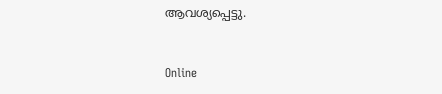ആവശ്യപ്പെട്ടു.



Online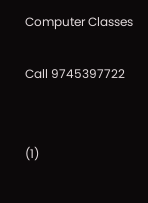Computer Classes

Call 9745397722


(1)